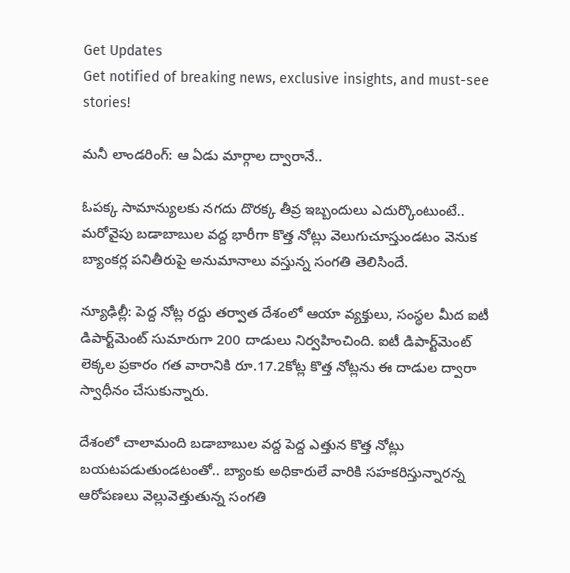Get Updates
Get notified of breaking news, exclusive insights, and must-see stories!

మనీ లాండరింగ్: ఆ ఏడు మార్గాల ద్వారానే..

ఓపక్క సామాన్యులకు నగదు దొరక్క తీవ్ర ఇబ్బందులు ఎదుర్కొంటుంటే.. మరోవైపు బడాబాబుల వద్ద భారీగా కొత్త నోట్లు వెలుగుచూస్తుండటం వెనుక బ్యాంకర్ల పనితీరుపై అనుమానాలు వస్తున్న సంగతి తెలిసిందే.

న్యూఢిల్లీ: పెద్ద నోట్ల రద్దు తర్వాత దేశంలో ఆయా వ్యక్తులు, సంస్థల మీద ఐటీ డిపార్ట్‌మెంట్ సుమారుగా 200 దాడులు నిర్వహించింది. ఐటీ డిపార్ట్‌మెంట్ లెక్కల ప్రకారం గత వారానికి రూ.17.2కోట్ల కొత్త నోట్లను ఈ దాడుల ద్వారా స్వాధీనం చేసుకున్నారు.

దేశంలో చాలామంది బడాబాబుల వద్ద పెద్ద ఎత్తున కొత్త నోట్లు బయటపడుతుండటంతో.. బ్యాంకు అధికారులే వారికి సహకరిస్తున్నారన్న ఆరోపణలు వెల్లువెత్తుతున్న సంగతి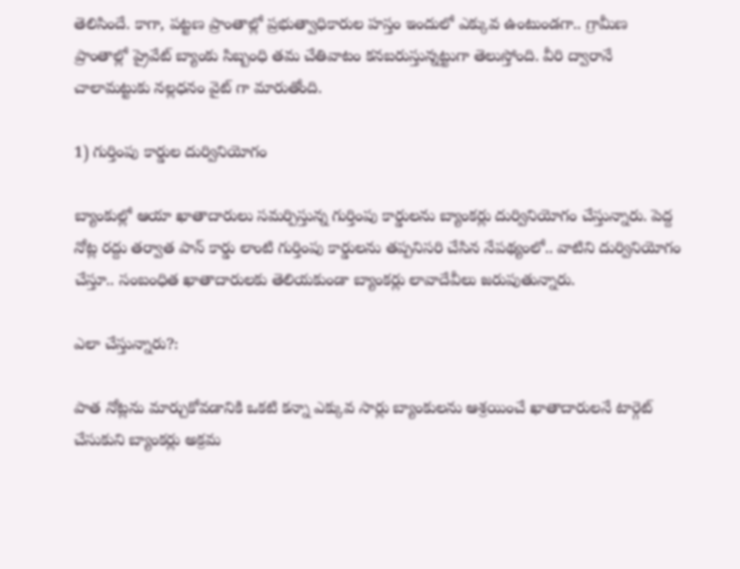తెలిసిందే. కాగా, పట్టణ ప్రాంతాల్లో ప్రభుత్వాధికారుల హస్తం ఇందులో ఎక్కువ ఉంటుండగా.. గ్రామీణ ప్రాంతాల్లో ప్రైవేట్ బ్యాంకు సిబ్బంధి తమ చేతివాటం కనబరుస్తున్నట్టుగా తెలుస్తోంది. వీరి ద్వారానే చాలామట్టుకు నల్లధనం వైట్ గా మారుతోంది.

1) గుర్తింపు కార్డుల దుర్వినియోగం

బ్యాంకుల్లో ఆయా ఖాతాదారులు సమర్పిస్తున్న గుర్తింపు కార్డులను బ్యాంకర్లు దుర్వినియోగం చేస్తున్నారు. పెద్ద నోట్ల రద్దు తర్వాత పాన్ కార్డు లాంటి గుర్తింపు కార్డులను తప్పనిసరి చేసిన నేపథ్యంలో.. వాటిని దుర్వినియోగం చేస్తూ.. సంబంధిత ఖాతాదారులకు తెలియకుండా బ్యాంకర్లు లావాదేవీలు జరుపుతున్నారు.

ఎలా చేస్తున్నారు?:

పాత నోట్లను మార్చుకోవడానికి ఒకటి కన్నా ఎక్కువ సార్లు బ్యాంకులను ఆశ్రయించే ఖాతాదారులనే టార్గెట్ చేసుకుని బ్యాంకర్లు అక్రమ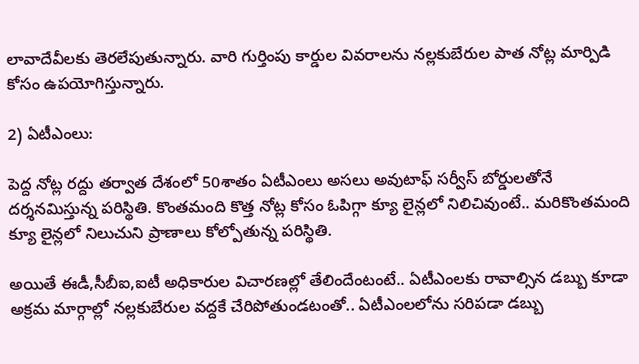లావాదేవీలకు తెరలేపుతున్నారు. వారి గుర్తింపు కార్డుల వివరాలను నల్లకుబేరుల పాత నోట్ల మార్పిడి కోసం ఉపయోగిస్తున్నారు.

2) ఏటీఎంలు:

పెద్ద నోట్ల రద్దు తర్వాత దేశంలో 50శాతం ఏటీఎంలు అసలు అవుటాఫ్ సర్వీస్ బోర్డులతోనే దర్శనమిస్తున్న పరిస్థితి. కొంతమంది కొత్త నోట్ల కోసం ఓపిగ్గా క్యూ లైన్లలో నిలిచివుంటే.. మరికొంతమంది క్యూ లైన్లలో నిలుచుని ప్రాణాలు కోల్పోతున్న పరిస్థితి.

అయితే ఈడీ,సీబీఐ,ఐటీ అధికారుల విచారణల్లో తేలిందేంటంటే.. ఏటీఎంలకు రావాల్సిన డబ్బు కూడా అక్రమ మార్గాల్లో నల్లకుబేరుల వద్దకే చేరిపోతుండటంతో.. ఏటీఎంలలోను సరిపడా డబ్బు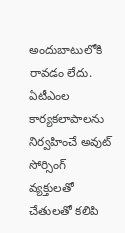అందుబాటులోకి రావడం లేదు. ఏటీఎంల కార్యకలాపాలను నిర్వహించే అవుట్ సోర్సింగ్ వ్యక్తులతో చేతులతో కలిపి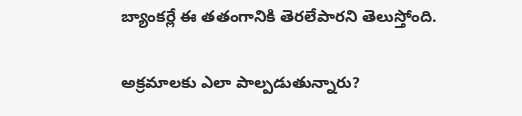బ్యాంకర్లే ఈ తతంగానికి తెరలేపారని తెలుస్తోంది.

అక్రమాలకు ఎలా పాల్పడుతున్నారు?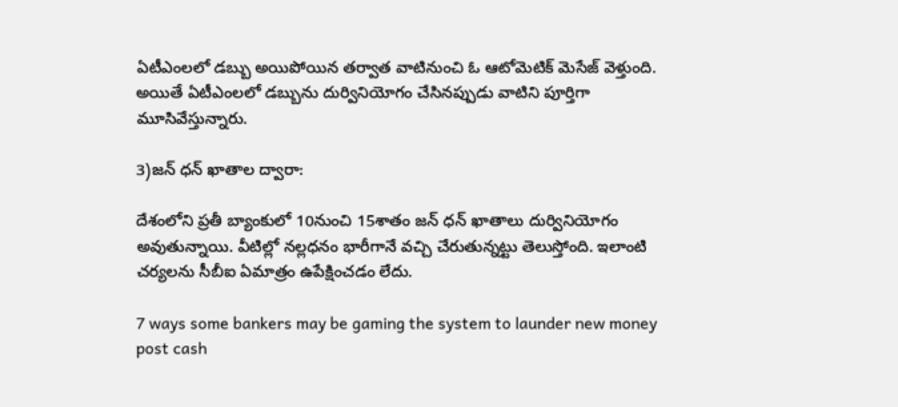ఏటీఎంలలో డబ్బు అయిపోయిన తర్వాత వాటినుంచి ఓ ఆటోమెటిక్ మెసేజ్ వెళ్తుంది. అయితే ఏటీఎంలలో డబ్బును దుర్వినియోగం చేసినప్పుడు వాటిని పూర్తిగా మూసివేస్తున్నారు.

3)జన్ ధన్ ఖాతాల ద్వారా:

దేశంలోని ప్రతీ బ్యాంకులో 10నుంచి 15శాతం జన్ ధన్ ఖాతాలు దుర్వినియోగం అవుతున్నాయి. వీటిల్లో నల్లధనం భారీగానే వచ్చి చేరుతున్నట్టు తెలుస్తోంది. ఇలాంటి చర్యలను సీబీఐ ఏమాత్రం ఉపేక్షించడం లేదు.

7 ways some bankers may be gaming the system to launder new money post cash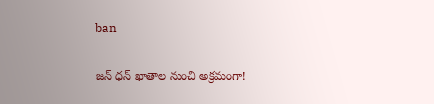ban

జన్ ధన్ ఖాతాల నుంచి అక్రమంగా!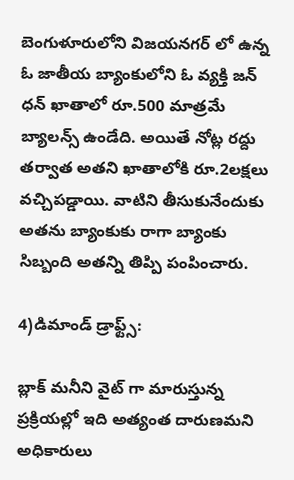బెంగుళూరులోని విజయనగర్ లో ఉన్న ఓ జాతీయ బ్యాంకులోని ఓ వ్యక్తి జన్ ధన్ ఖాతాలో రూ.500 మాత్రమే బ్యాలన్స్ ఉండేది. అయితే నోట్ల రద్దు తర్వాత అతని ఖాతాలోకి రూ.2లక్షలు వచ్చిపడ్డాయి. వాటిని తీసుకునేందుకు అతను బ్యాంకుకు రాగా బ్యాంకు సిబ్బంది అతన్ని తిప్పి పంపించారు.

4)డిమాండ్ డ్రాఫ్ట్స్:

బ్లాక్ మనీని వైట్ గా మారుస్తున్న ప్రక్రియల్లో ఇది అత్యంత దారుణమని అధికారులు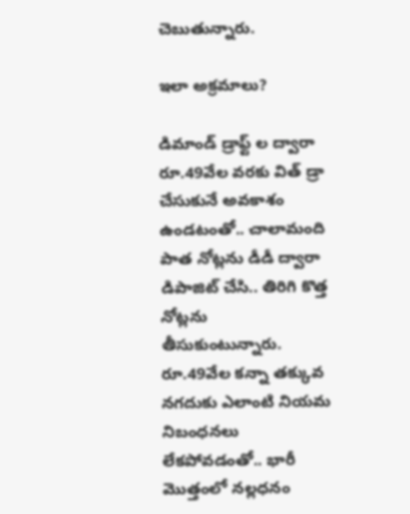చెబుతున్నారు.

ఇలా అక్రమాలు?

డిమాండ్ డ్రాఫ్ట్ ల ద్వారా రూ.49వేల వరకు విత్ డ్రా చేసుకునే అవకాశం ఉండటంతో.. చాలామంది పాత నోట్లను డీడీ ద్వారా డిపాజిట్ చేసి.. తిరిగి కొత్త నోట్లను తీసుకుంటున్నారు. రూ.49వేల కన్నా తక్కువ నగదుకు ఎలాంటి నియమ నిబంధనలు లేకపోవడంతో.. భారీ మొత్తంలో నల్లధనం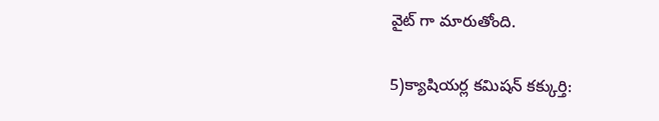వైట్ గా మారుతోంది.

5)క్యాషియర్ల కమిషన్ కక్కుర్తి: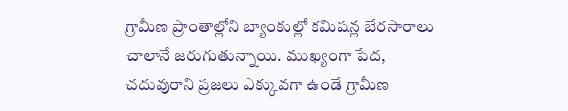గ్రామీణ ప్రాంతాల్లోని బ్యాంకుల్లో కమిషన్ల బేరసారాలు చాలానే జరుగుతున్నాయి. ముఖ్యంగా పేద, చదువురాని ప్రజలు ఎక్కువగా ఉండే గ్రామీణ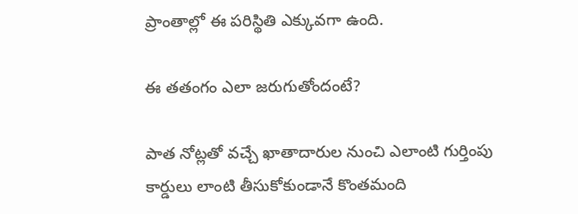ప్రాంతాల్లో ఈ పరిస్థితి ఎక్కువగా ఉంది.

ఈ తతంగం ఎలా జరుగుతోందంటే?

పాత నోట్లతో వచ్చే ఖాతాదారుల నుంచి ఎలాంటి గుర్తింపు కార్డులు లాంటి తీసుకోకుండానే కొంతమంది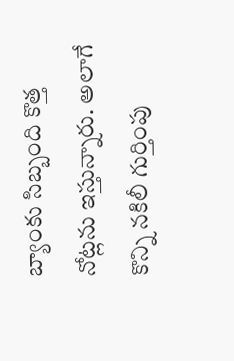బ్యాంకు సిబ్బంది కొత్త నోట్లను ఇస్తున్నారు. అలాగే కొన్ని నకిలీ గుర్తింపు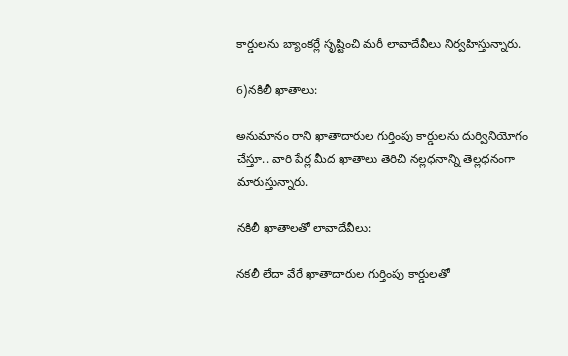కార్డులను బ్యాంకర్లే సృష్టించి మరీ లావాదేవీలు నిర్వహిస్తున్నారు.

6)నకిలీ ఖాతాలు:

అనుమానం రాని ఖాతాదారుల గుర్తింపు కార్డులను దుర్వినియోగం చేస్తూ.. వారి పేర్ల మీద ఖాతాలు తెరిచి నల్లధనాన్ని తెల్లధనంగా మారుస్తున్నారు.

నకిలీ ఖాతాలతో లావాదేవీలు:

నకలీ లేదా వేరే ఖాతాదారుల గుర్తింపు కార్డులతో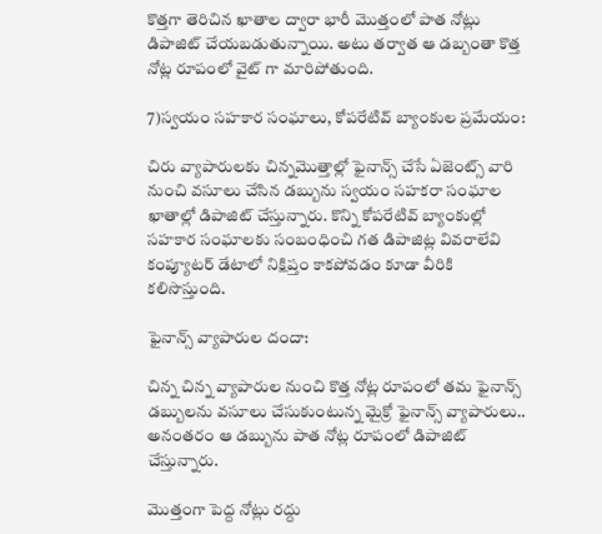కొత్తగా తెరిచిన ఖాతాల ద్వారా భారీ మొత్తంలో పాత నోట్లు డిపాజిట్ చేయబడుతున్నాయి. అటు తర్వాత ఆ డబ్బంతా కొత్త నోట్ల రూపంలో వైట్ గా మారిపోతుంది.

7)స్వయం సహకార సంఘాలు, కోపరేటివ్ బ్యాంకుల ప్రమేయం:

చిరు వ్యాపారులకు చిన్నమొత్తాల్లో ఫైనాన్స్ చేసే ఏజెంట్స్ వారి నుంచి వసూలు చేసిన డబ్బును స్వయం సహకరా సంఘాల ఖాతాల్లో డిపాజిట్ చేస్తున్నారు. కొన్ని కోపరేటివ్ బ్యాంకుల్లో సహకార సంఘాలకు సంబంధించి గత డిపాజిట్ల వివరాలేవి కంప్యూటర్ డేటాలో నిక్షిప్తం కాకపోవడం కూడా వీరికి కలిసొస్తుంది.

ఫైనాన్స్ వ్యాపారుల దందా:

చిన్న చిన్న వ్యాపారుల నుంచి కొత్త నోట్ల రూపంలో తమ ఫైనాన్స్ డబ్బులను వసూలు చేసుకుంటున్న మైక్రో ఫైనాన్స్ వ్యాపారులు.. అనంతరం ఆ డబ్బును పాత నోట్ల రూపంలో డిపాజిట్ చేస్తున్నారు.

మొత్తంగా పెద్ద నోట్లు రద్దు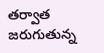తర్వాత జరుగుతున్న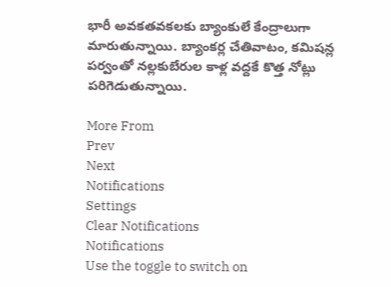భారీ అవకతవకలకు బ్యాంకులే కేంద్రాలుగా మారుతున్నాయి. బ్యాంకర్ల చేతివాటం, కమిషన్ల పర్వంతో నల్లకుబేరుల కాళ్ల వద్దకే కొత్త నోట్లు పరిగెడుతున్నాయి.

More From
Prev
Next
Notifications
Settings
Clear Notifications
Notifications
Use the toggle to switch on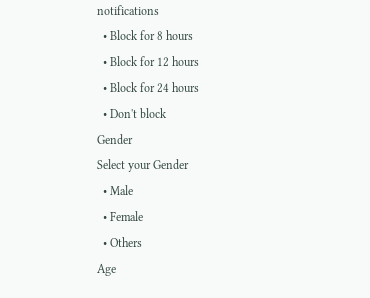notifications
  • Block for 8 hours
  • Block for 12 hours
  • Block for 24 hours
  • Don't block
Gender
Select your Gender
  • Male
  • Female
  • Others
Age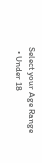Select your Age Range
  • Under 18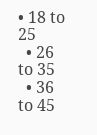• 18 to 25
  • 26 to 35
  • 36 to 45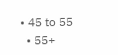• 45 to 55
  • 55+